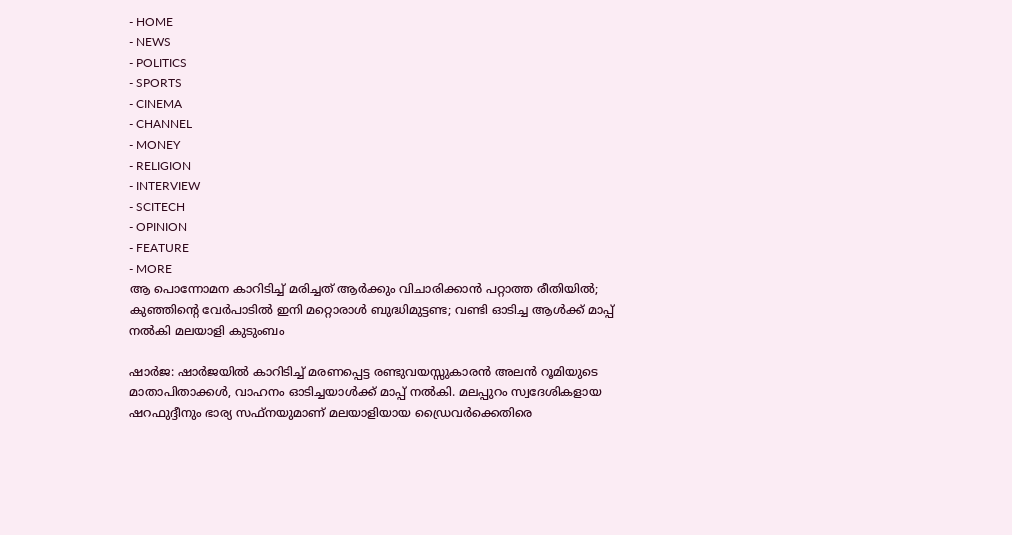- HOME
- NEWS
- POLITICS
- SPORTS
- CINEMA
- CHANNEL
- MONEY
- RELIGION
- INTERVIEW
- SCITECH
- OPINION
- FEATURE
- MORE
ആ പൊന്നോമന കാറിടിച്ച് മരിച്ചത് ആർക്കും വിചാരിക്കാൻ പറ്റാത്ത രീതിയിൽ; കുഞ്ഞിന്റെ വേർപാടിൽ ഇനി മറ്റൊരാൾ ബുദ്ധിമുട്ടണ്ട; വണ്ടി ഓടിച്ച ആൾക്ക് മാപ്പ് നൽകി മലയാളി കുടുംബം

ഷാർജ: ഷാർജയിൽ കാറിടിച്ച് മരണപ്പെട്ട രണ്ടുവയസ്സുകാരൻ അലൻ റൂമിയുടെ മാതാപിതാക്കൾ, വാഹനം ഓടിച്ചയാൾക്ക് മാപ്പ് നൽകി. മലപ്പുറം സ്വദേശികളായ ഷറഫുദ്ദീനും ഭാര്യ സഫ്നയുമാണ് മലയാളിയായ ഡ്രൈവർക്കെതിരെ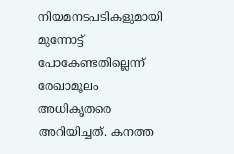നിയമനടപടികളുമായി മുന്നോട്ട് പോകേണ്ടതില്ലെന്ന് രേഖാമൂലം അധികൃതരെ അറിയിച്ചത്. കനത്ത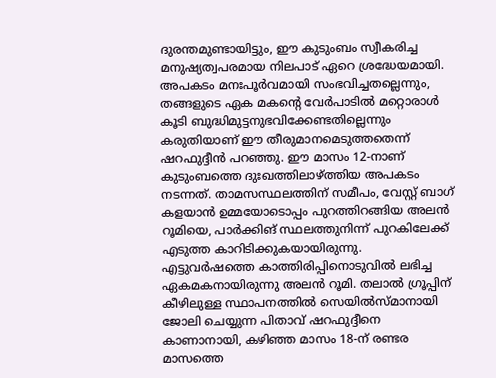ദുരന്തമുണ്ടായിട്ടും, ഈ കുടുംബം സ്വീകരിച്ച മനുഷ്യത്വപരമായ നിലപാട് ഏറെ ശ്രദ്ധേയമായി.
അപകടം മനഃപൂർവമായി സംഭവിച്ചതല്ലെന്നും, തങ്ങളുടെ ഏക മകന്റെ വേർപാടിൽ മറ്റൊരാൾ കൂടി ബുദ്ധിമുട്ടനുഭവിക്കേണ്ടതില്ലെന്നും കരുതിയാണ് ഈ തീരുമാനമെടുത്തതെന്ന് ഷറഫുദ്ദീൻ പറഞ്ഞു. ഈ മാസം 12-നാണ് കുടുംബത്തെ ദുഃഖത്തിലാഴ്ത്തിയ അപകടം നടന്നത്. താമസസ്ഥലത്തിന് സമീപം, വേസ്റ്റ് ബാഗ് കളയാൻ ഉമ്മയോടൊപ്പം പുറത്തിറങ്ങിയ അലൻ റൂമിയെ, പാർക്കിങ് സ്ഥലത്തുനിന്ന് പുറകിലേക്ക് എടുത്ത കാറിടിക്കുകയായിരുന്നു.
എട്ടുവർഷത്തെ കാത്തിരിപ്പിനൊടുവിൽ ലഭിച്ച ഏകമകനായിരുന്നു അലൻ റൂമി. തലാൽ ഗ്രൂപ്പിന് കീഴിലുള്ള സ്ഥാപനത്തിൽ സെയിൽസ്മാനായി ജോലി ചെയ്യുന്ന പിതാവ് ഷറഫുദ്ദീനെ കാണാനായി, കഴിഞ്ഞ മാസം 18-ന് രണ്ടര മാസത്തെ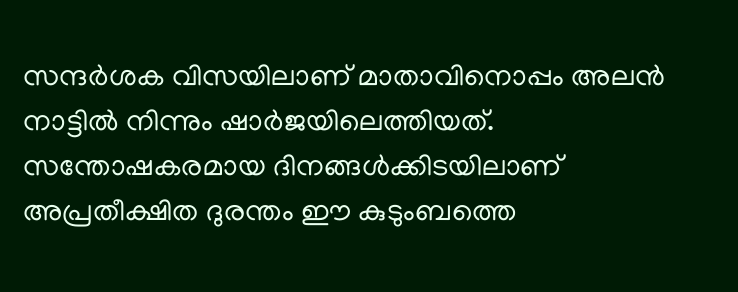സന്ദർശക വിസയിലാണ് മാതാവിനൊപ്പം അലൻ നാട്ടിൽ നിന്നും ഷാർജയിലെത്തിയത്. സന്തോഷകരമായ ദിനങ്ങൾക്കിടയിലാണ് അപ്രതീക്ഷിത ദുരന്തം ഈ കുടുംബത്തെ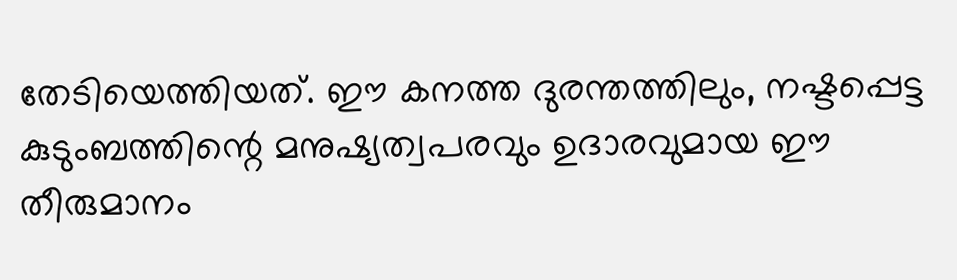തേടിയെത്തിയത്. ഈ കനത്ത ദുരന്തത്തിലും, നഷ്ടപ്പെട്ട കുടുംബത്തിന്റെ മനുഷ്യത്വപരവും ഉദാരവുമായ ഈ തീരുമാനം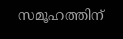സമൂഹത്തിന്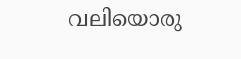വലിയൊരു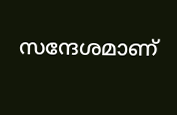സന്ദേശമാണ്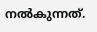നൽകുന്നത്.